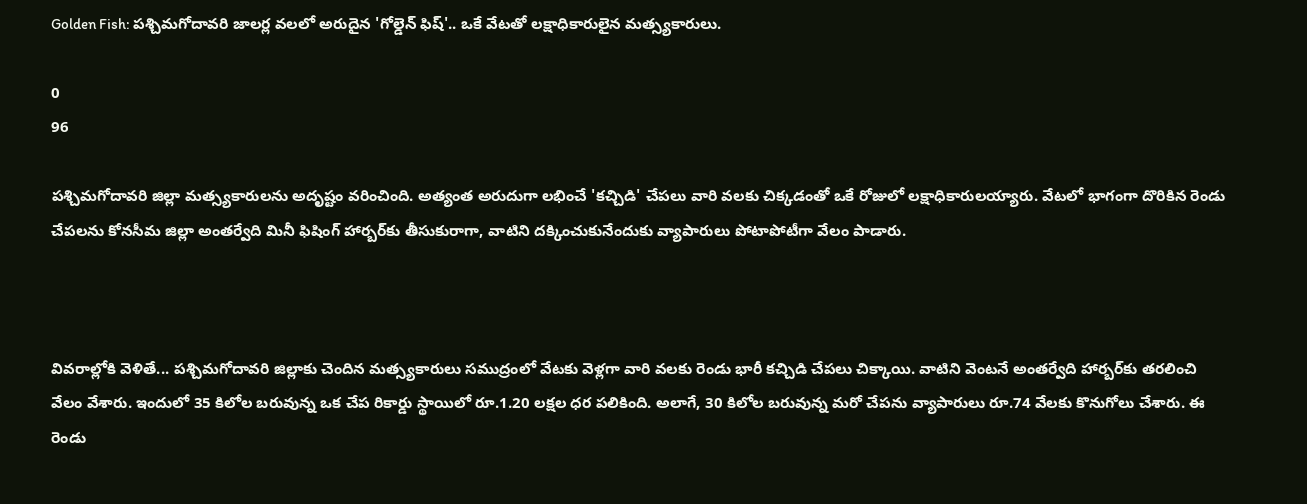Golden Fish: పశ్చిమగోదావరి జాలర్ల వలలో అరుదైన 'గోల్డెన్ ఫిష్'.. ఒకే వేటతో లక్షాధికారులైన మత్స్యకారులు.

0
96

పశ్చిమగోదావరి జిల్లా మత్స్యకారులను అదృష్టం వరించింది. అత్యంత అరుదుగా లభించే 'కచ్చిడి' చేపలు వారి వలకు చిక్కడంతో ఒకే రోజులో లక్షాధికారులయ్యారు. వేటలో భాగంగా దొరికిన రెండు చేపలను కోనసీమ జిల్లా అంతర్వేది మినీ ఫిషింగ్ హార్బర్‌కు తీసుకురాగా, వాటిని దక్కించుకునేందుకు వ్యాపారులు పోటాపోటీగా వేలం పాడారు.



వివరాల్లోకి వెళితే... పశ్చిమగోదావరి జిల్లాకు చెందిన మత్స్యకారులు సముద్రంలో వేటకు వెళ్లగా వారి వలకు రెండు భారీ కచ్చిడి చేపలు చిక్కాయి. వాటిని వెంటనే అంతర్వేది హార్బర్‌కు తరలించి వేలం వేశారు. ఇందులో 35 కిలోల బరువున్న ఒక చేప రికార్డు స్థాయిలో రూ.1.20 లక్షల ధర పలికింది. అలాగే, 30 కిలోల బరువున్న మరో చేపను వ్యాపారులు రూ.74 వేలకు కొనుగోలు చేశారు. ఈ రెండు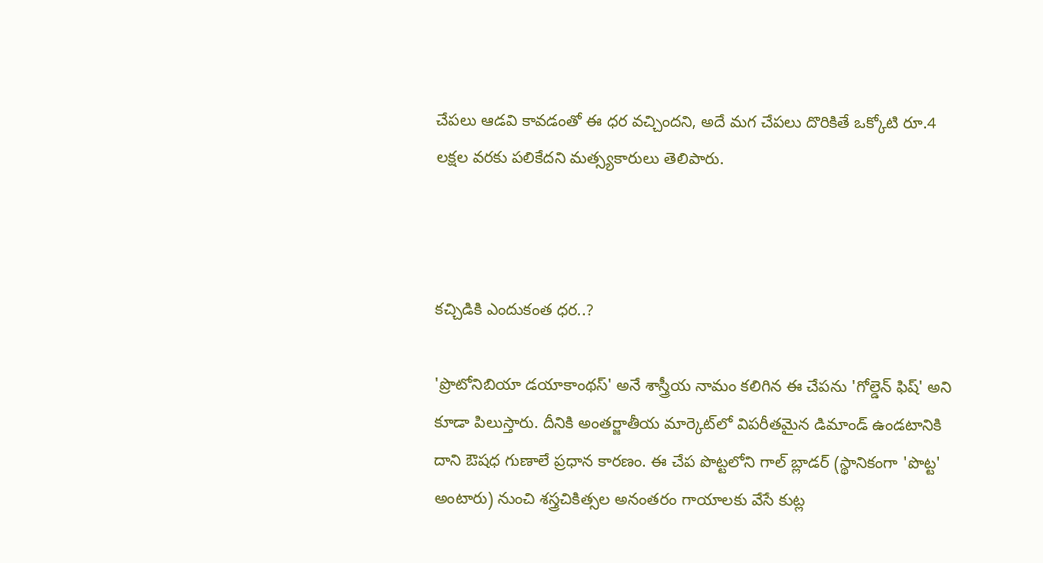చేపలు ఆడవి కావడంతో ఈ ధర వచ్చిందని, అదే మగ చేపలు దొరికితే ఒక్కోటి రూ.4 లక్షల వరకు పలికేదని మత్స్యకారులు తెలిపారు.



కచ్చిడికి ఎందుకంత ధర..?

'ప్రొటోనిబియా డయాకాంథస్' అనే శాస్త్రీయ నామం కలిగిన ఈ చేపను 'గోల్డెన్ ఫిష్' అని కూడా పిలుస్తారు. దీనికి అంతర్జాతీయ మార్కెట్‌లో విపరీతమైన డిమాండ్ ఉండటానికి దాని ఔషధ గుణాలే ప్రధాన కారణం. ఈ చేప పొట్టలోని గాల్ బ్లాడర్ (స్థానికంగా 'పొట్ట' అంటారు) నుంచి శస్త్రచికిత్సల అనంతరం గాయాలకు వేసే కుట్ల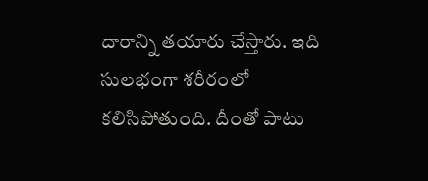దారాన్ని తయారు చేస్తారు. ఇది సులభంగా శరీరంలో కలిసిపోతుంది. దీంతో పాటు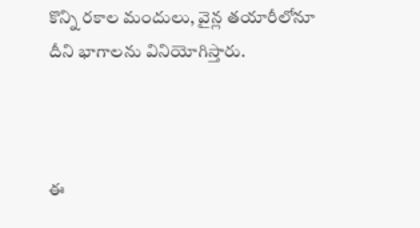కొన్ని రకాల మందులు, వైన్ల తయారీలోనూ దీని భాగాలను వినియోగిస్తారు.



ఈ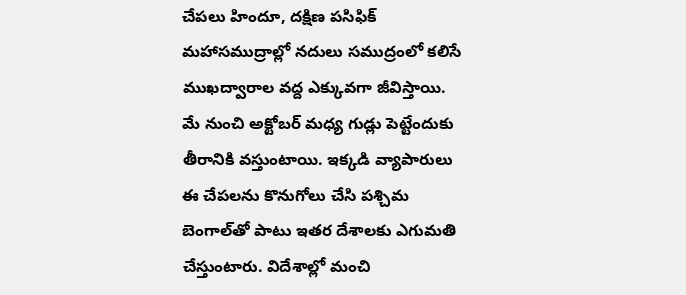చేపలు హిందూ, దక్షిణ పసిఫిక్ మహాసముద్రాల్లో నదులు సముద్రంలో కలిసే ముఖద్వారాల వద్ద ఎక్కువగా జీవిస్తాయి. మే నుంచి అక్టోబర్ మధ్య గుడ్లు పెట్టేందుకు తీరానికి వస్తుంటాయి. ఇక్కడి వ్యాపారులు ఈ చేపలను కొనుగోలు చేసి పశ్చిమ బెంగాల్‌తో పాటు ఇతర దేశాలకు ఎగుమతి చేస్తుంటారు. విదేశాల్లో మంచి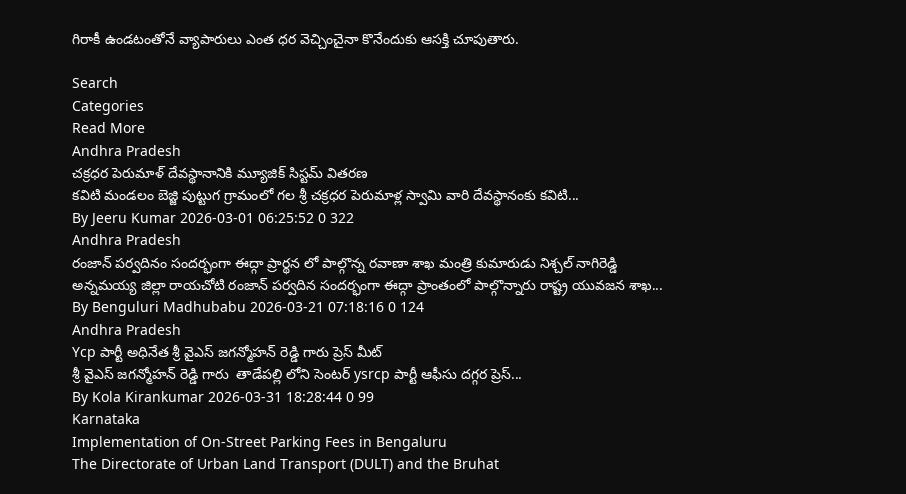గిరాకీ ఉండటంతోనే వ్యాపారులు ఎంత ధర వెచ్చించైనా కొనేందుకు ఆసక్తి చూపుతారు.

Search
Categories
Read More
Andhra Pradesh
చక్రధర పెరుమాళ్ దేవస్థానానికి మ్యూజిక్ సిస్టమ్ వితరణ
కవిటి మండలం బెజ్జి పుట్టుగ గ్రామంలో గల శ్రీ చక్రధర పెరుమాళ్ల స్వామి వారి దేవస్థానంకు కవిటి...
By Jeeru Kumar 2026-03-01 06:25:52 0 322
Andhra Pradesh
రంజాన్ పర్వదినం సందర్భంగా ఈద్గా ప్రార్థన లో పాల్గొన్న రవాణా శాఖ మంత్రి కుమారుడు నిశ్చల్ నాగిరెడ్డి
అన్నమయ్య జిల్లా రాయచోటి రంజాన్ పర్వదిన సందర్భంగా ఈద్గా ప్రాంతంలో పాల్గొన్నారు రాష్ట్ర యువజన శాఖ...
By Benguluri Madhubabu 2026-03-21 07:18:16 0 124
Andhra Pradesh
Ycp పార్టీ అధినేత శ్రీ వైఎస్ జగన్మోహన్ రెడ్డి గారు ప్రెస్ మీట్
శ్రీ వైఎస్ జగన్మోహన్ రెడ్డి గారు  తాడేపల్లి లోని సెంటర్ ysrcp పార్టీ ఆఫీసు దగ్గర ప్రెస్...
By Kola Kirankumar 2026-03-31 18:28:44 0 99
Karnataka
Implementation of On-Street Parking Fees in Bengaluru
The Directorate of Urban Land Transport (DULT) and the Bruhat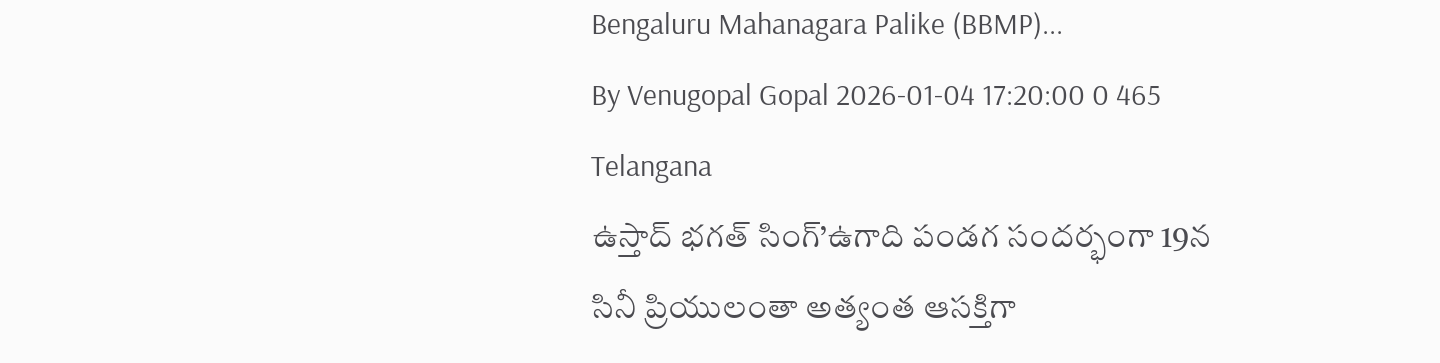Bengaluru Mahanagara Palike (BBMP)...
By Venugopal Gopal 2026-01-04 17:20:00 0 465
Telangana
ఉస్తాద్ భగత్ సింగ్’ఉగాది పండగ సందర్భంగా 19న
సినీ ప్రియులంతా అత్యంత ఆసక్తిగా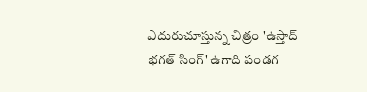ఎదురుచూస్తున్న చిత్రం 'ఉస్తాద్ భగత్ సింగ్' ఉగాది పండగ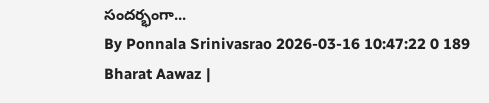సందర్భంగా...
By Ponnala Srinivasrao 2026-03-16 10:47:22 0 189
Bharat Aawaz |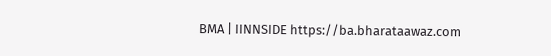BMA | IINNSIDE https://ba.bharataawaz.com